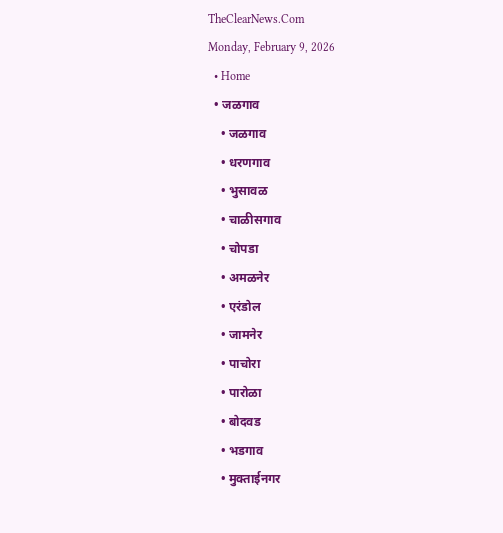TheClearNews.Com
Monday, February 9, 2026
  • Home
  • जळगाव
    • जळगाव
    • धरणगाव
    • भुसावळ
    • चाळीसगाव
    • चोपडा
    • अमळनेर
    • एरंडोल
    • जामनेर
    • पाचोरा
    • पारोळा
    • बोदवड
    • भडगाव
    • मुक्ताईनगर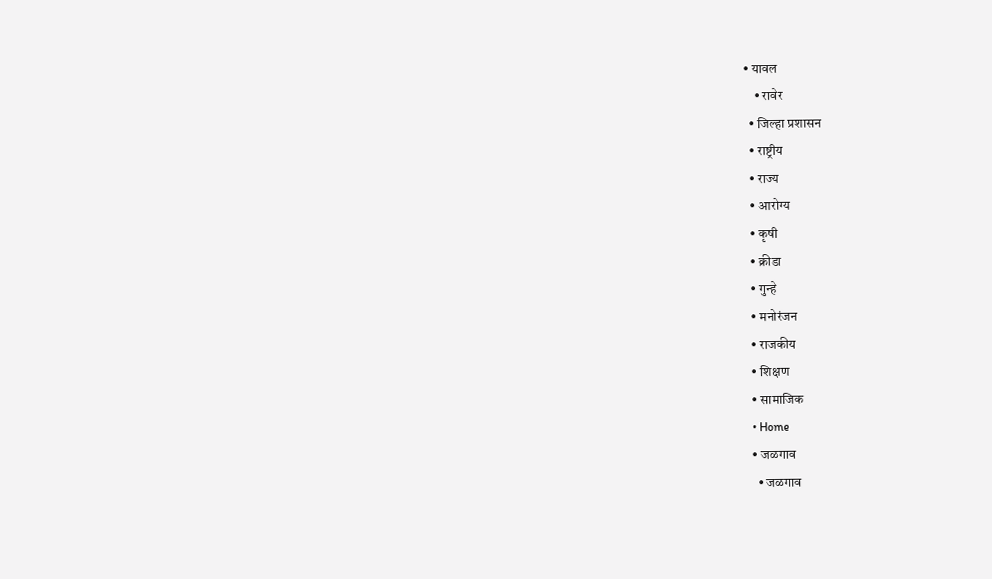• यावल
    • रावेर
  • जिल्हा प्रशासन
  • राष्ट्रीय
  • राज्य
  • आरोग्य
  • कृषी
  • क्रीडा
  • गुन्हे
  • मनोरंजन
  • राजकीय
  • शिक्षण
  • सामाजिक
  • Home
  • जळगाव
    • जळगाव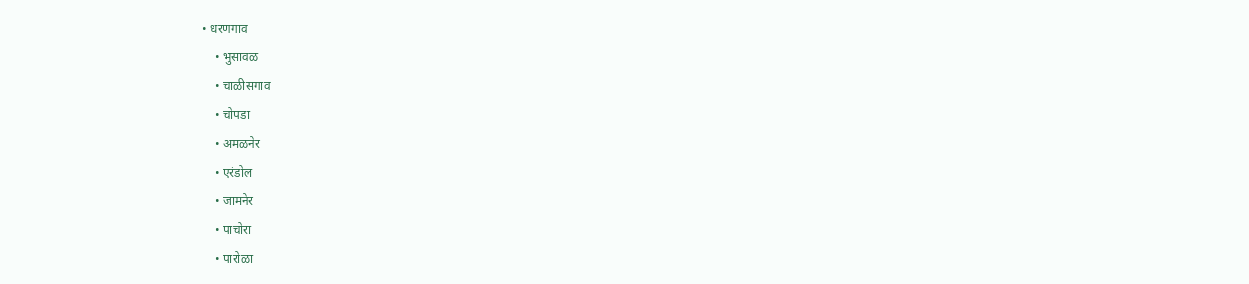• धरणगाव
    • भुसावळ
    • चाळीसगाव
    • चोपडा
    • अमळनेर
    • एरंडोल
    • जामनेर
    • पाचोरा
    • पारोळा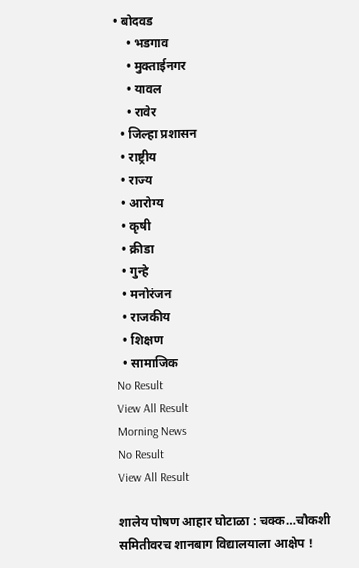• बोदवड
    • भडगाव
    • मुक्ताईनगर
    • यावल
    • रावेर
  • जिल्हा प्रशासन
  • राष्ट्रीय
  • राज्य
  • आरोग्य
  • कृषी
  • क्रीडा
  • गुन्हे
  • मनोरंजन
  • राजकीय
  • शिक्षण
  • सामाजिक
No Result
View All Result
Morning News
No Result
View All Result

शालेय पोषण आहार घोटाळा : चक्क…चौकशी समितीवरच शानबाग विद्यालयाला आक्षेप !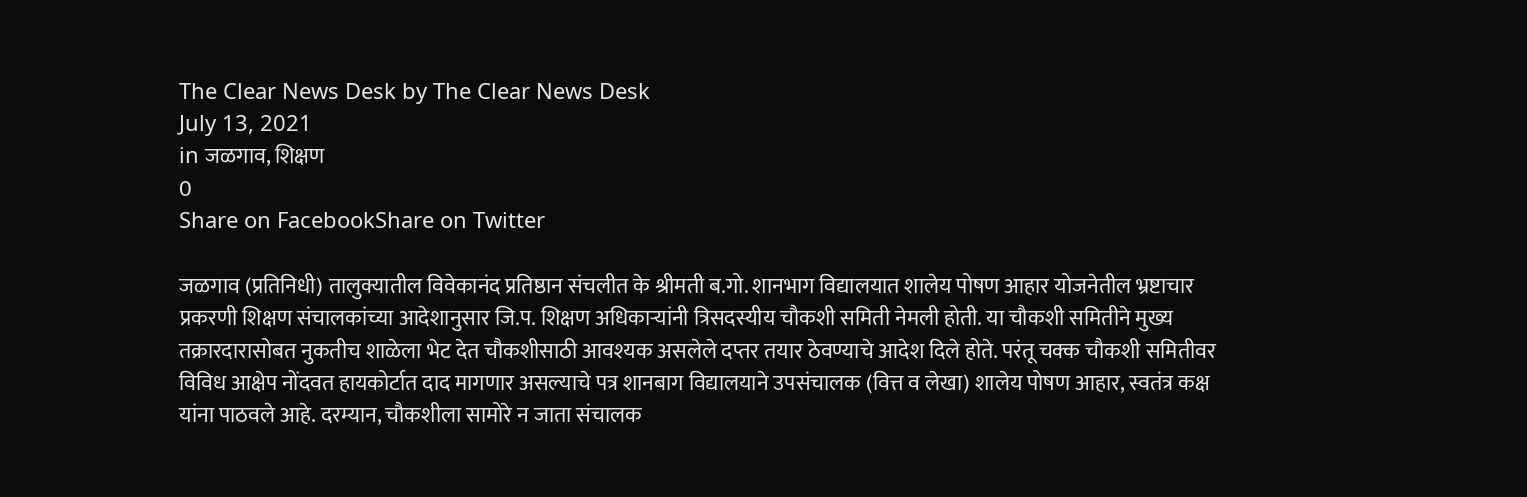The Clear News Desk by The Clear News Desk
July 13, 2021
in जळगाव, शिक्षण
0
Share on FacebookShare on Twitter

जळगाव (प्रतिनिधी) तालुक्यातील विवेकानंद प्रतिष्ठान संचलीत के श्रीमती ब.गो. शानभाग विद्यालयात शालेय पोषण आहार योजनेतील भ्रष्टाचार प्रकरणी शिक्षण संचालकांच्या आदेशानुसार जि.प. शिक्षण अधिकाऱ्यांनी त्रिसदस्यीय चौकशी समिती नेमली होती. या चौकशी समितीने मुख्य तक्रारदारासोबत नुकतीच शाळेला भेट देत चौकशीसाठी आवश्यक असलेले दप्तर तयार ठेवण्याचे आदेश दिले होते. परंतू चक्क चौकशी समितीवर विविध आक्षेप नोंदवत हायकोर्टात दाद मागणार असल्याचे पत्र शानबाग विद्यालयाने उपसंचालक (वित्त व लेखा) शालेय पोषण आहार, स्वतंत्र कक्ष यांना पाठवले आहे. दरम्यान, चौकशीला सामोरे न जाता संचालक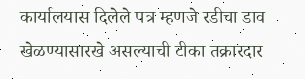कार्यालयास दिलेले पत्र म्हणजे रडीचा डाव खेळण्यासारखे असल्याची टीका तक्रारदार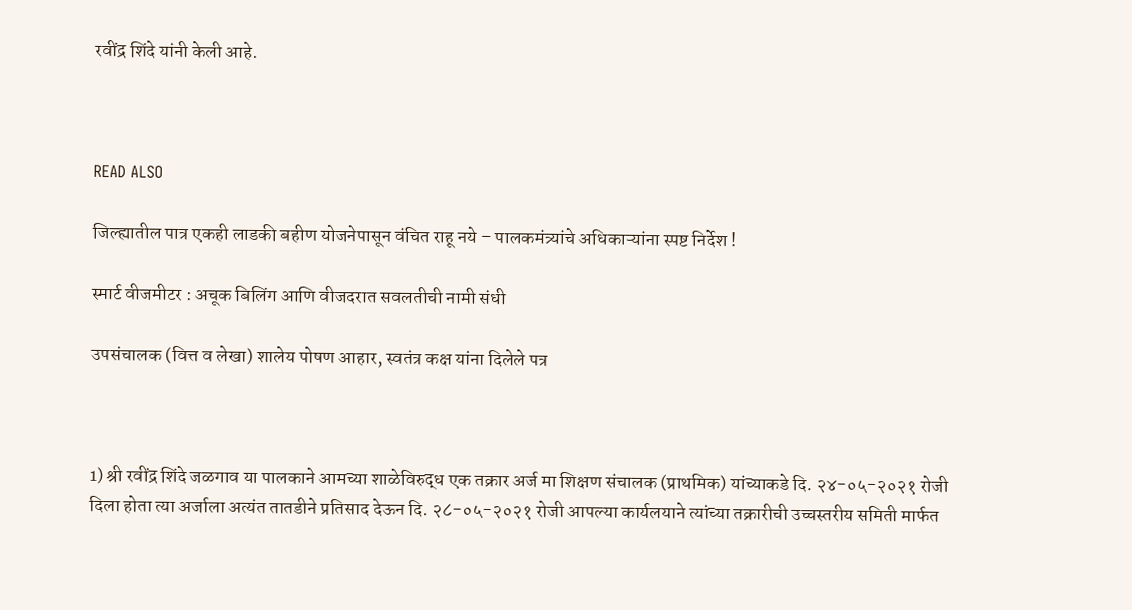रवींद्र शिंदे यांनी केली आहे.



READ ALSO

जिल्ह्यातील पात्र एकही लाडकी बहीण योजनेपासून वंचित राहू नये – पालकमंत्र्यांचे अधिकाऱ्यांना स्पष्ट निर्देश !

स्मार्ट वीजमीटर : अचूक बिलिंग आणि वीजदरात सवलतीची नामी संधी

उपसंचालक (वित्त व लेखा) शालेय पोषण आहार, स्वतंत्र कक्ष यांना दिलेले पत्र



1) श्री रवींद्र शिंदे जळगाव या पालकाने आमच्या शाळेविरुद्ध एक तक्रार अर्ज मा शिक्षण संचालक (प्राथमिक) यांच्याकडे दि. २४-०५-२०२१ रोजी दिला होता त्या अर्जाला अत्यंत तातडीने प्रतिसाद देऊन दि. २८-०५-२०२१ रोजी आपल्या कार्यलयाने त्यांच्या तक्रारीची उच्चस्तरीय समिती मार्फत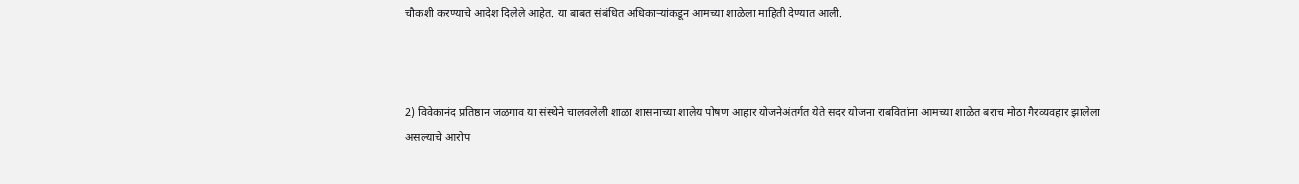चौकशी करण्याचे आदेश दिलेले आहेत. या बाबत संबंधित अधिकाऱ्यांकडून आमच्या शाळेला माहिती देण्यात आली.



2) विवेकानंद प्रतिष्ठान जळगाव या संस्थेने चालवलेली शाळा शासनाच्या शालेय पोषण आहार योजनेअंतर्गत येते सदर योजना राबवितांना आमच्या शाळेत बराच मोठा गैरव्यवहार झालेला असल्याचे आरोप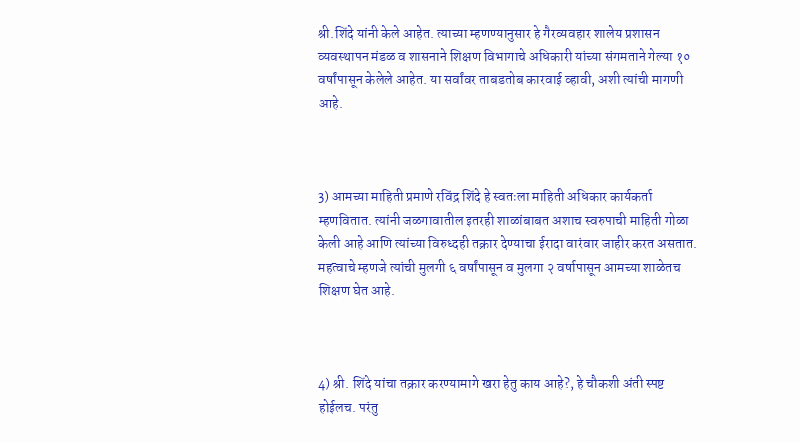श्री.शिंदे यांनी केले आहेत. त्याच्या म्हणण्यानुसार हे गैरव्यवहार शालेय प्रशासन व्यवस्थापन मंडळ व शासनाने शिक्षण विभागाचे अधिकारी यांच्या संगमताने गेल्या १० वर्षांपासून केलेले आहेत. या सर्वांवर ताबडतोब कारवाई व्हावी, अशी त्यांची मागणी आहे.



3) आमच्या माहिती प्रमाणे रविंद्र शिंदे हे स्वतःला माहिती अधिकार कार्यकर्ता म्हणवितात. त्यांनी जळगावातील इतरही शाळांबाबत अशाच स्वरुपाची माहिती गोळा केली आहे आणि त्यांच्या विरुध्दही तक्रार देण्याचा ईरादा वारंवार जाहीर करत असतात. महत्वाचे म्हणजे त्यांची मुलगी ६ वर्षांपासून व मुलगा २ वर्षापासून आमच्या शाळेतच शिक्षण घेत आहे.



4) श्री. शिंदे यांचा तक्रार करण्यामागे खरा हेतु काय आहे?, हे चौकशी अंती स्पष्ट होईलच. परंतु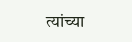त्यांच्या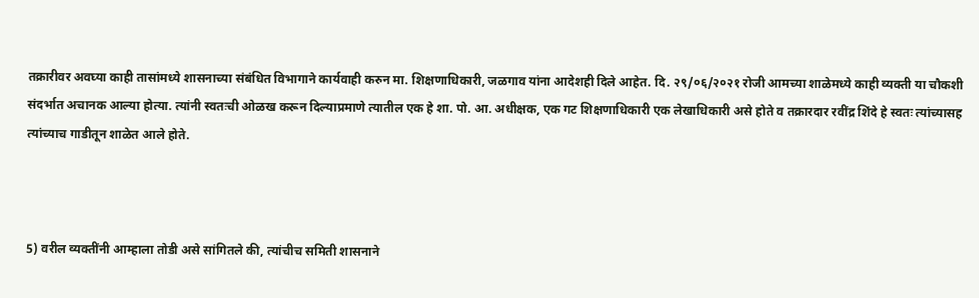तक्रारीवर अवघ्या काही तासांमध्ये शासनाच्या संबंधित विभागाने कार्यवाही करुन मा. शिक्षणाधिकारी, जळगाव यांना आदेशही दिले आहेत. दि. २९/०६/२०२१ रोजी आमच्या शाळेमध्ये काही व्यक्ती या चौकशी संदर्भात अचानक आल्या होत्या. त्यांनी स्वतःची ओळख करून दिल्याप्रमाणे त्यातील एक हे शा. पो. आ. अधीक्षक, एक गट शिक्षणाधिकारी एक लेखाधिकारी असे होते व तक्रारदार रवींद्र शिंदे हे स्वतः त्यांच्यासह त्यांच्याच गाडीतून शाळेत आले होते.



5) वरील व्यक्तींनी आम्हाला तोडी असे सांगितले की, त्यांचीच समिती शासनाने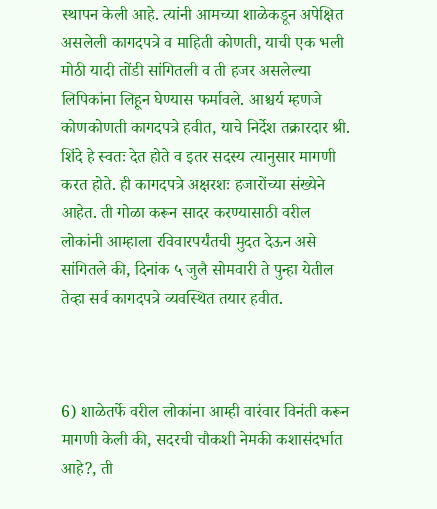स्थापन केली आहे. त्यांनी आमच्या शाळेकडून अपेक्षित असलेली कागदपत्रे व माहिती कोणती, याची एक भली मोठी यादी तोंडी सांगितली व ती हजर असलेल्या लिपिकांना लिहून घेण्यास फर्मावले. आश्चर्य म्हणजे कोणकोणती कागदपत्रे हवीत, याचे निर्देश तक्रारदार श्री. शिंदे हे स्वतः देत होते व इतर सदस्य त्यानुसार मागणी करत होते. ही कागदपत्रे अक्षरशः हजारोंच्या संख्येने आहेत. ती गोळा करून सादर करण्यासाठी वरील लोकांनी आम्हाला रविवारपर्यंतची मुदत देऊन असे सांगितले की, दिनांक ५ जुलै सोमवारी ते पुन्हा येतील तेव्हा सर्व कागदपत्रे व्यवस्थित तयार हवीत.



6) शाळेतर्फे वरील लोकांना आम्ही वारंवार विनंती करून मागणी केली की, सदरची चौकशी नेमकी कशासंदर्भात आहे?, ती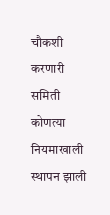चौकशी करणारी समिती कोणत्या नियमाखाली स्थापन झाली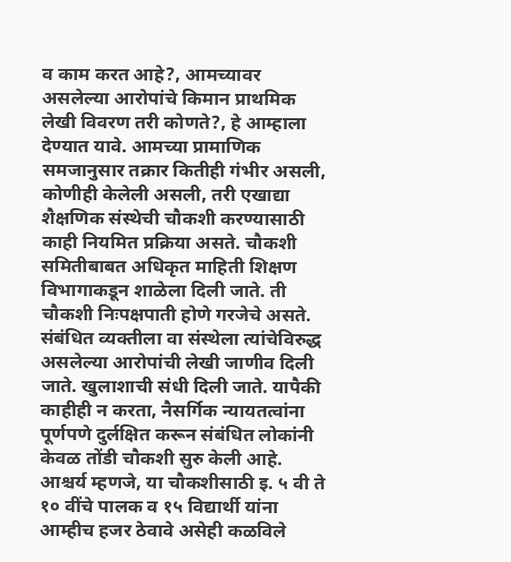व काम करत आहे?, आमच्यावर असलेल्या आरोपांचे किमान प्राथमिक लेखी विवरण तरी कोणते?, हे आम्हाला देण्यात यावे. आमच्या प्रामाणिक समजानुसार तक्रार कितीही गंभीर असली, कोणीही केलेली असली, तरी एखाद्या शैक्षणिक संस्थेची चौकशी करण्यासाठी काही नियमित प्रक्रिया असते. चौकशी समितीबाबत अधिकृत माहिती शिक्षण विभागाकडून शाळेला दिली जाते. ती चौकशी निःपक्षपाती होणे गरजेचे असते. संबंधित व्यक्तीला वा संस्थेला त्यांचेविरुद्ध असलेल्या आरोपांची लेखी जाणीव दिली जाते. खुलाशाची संधी दिली जाते. यापैकी काहीही न करता, नैसर्गिक न्यायतत्वांना पूर्णपणे दुर्लक्षित करून संबंधित लोकांनी केवळ तोंडी चौकशी सुरु केली आहे. आश्चर्य म्हणजे, या चौकशीसाठी इ. ५ वी ते १० वींचे पालक व १५ विद्यार्थी यांना आम्हीच हजर ठेवावे असेही कळविले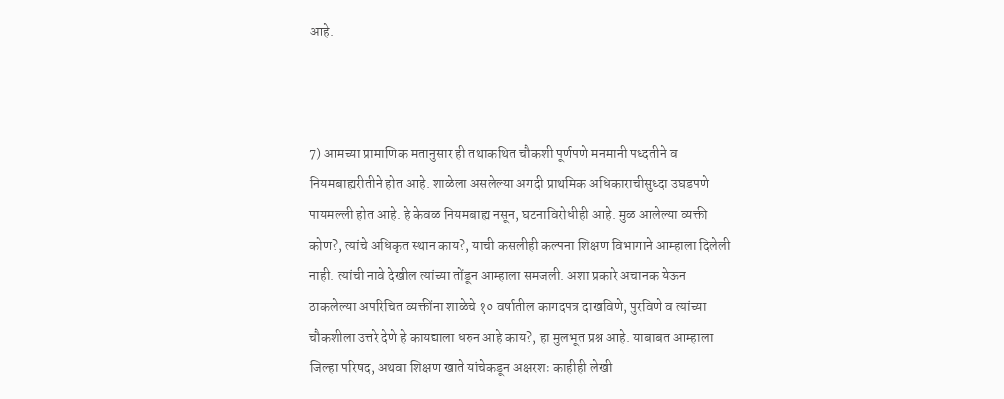आहे.



7) आमच्या प्रामाणिक मतानुसार ही तथाकथित चौकशी पूर्णपणे मनमानी पध्दतीने व नियमबाह्यरीतीने होत आहे. शाळेला असलेल्या अगदी प्राथमिक अधिकाराचीसुध्दा उघडपणे पायमल्ली होत आहे. हे केवळ नियमबाह्य नसून, घटनाविरोधीही आहे. मुळ आलेल्या व्यक्ती कोण?, त्यांचे अधिकृत स्थान काय?, याची कसलीही कल्पना शिक्षण विभागाने आम्हाला दिलेली नाही. त्यांची नावे देखील त्यांच्या तोंडून आम्हाला समजली. अशा प्रकारे अचानक येऊन ठाकलेल्या अपरिचित व्यक्तींना शाळेचे १० वर्षातील कागदपत्र दाखविणे, पुरविणे व त्यांच्या चौकशीला उत्तरे देणे हे कायद्याला धरुन आहे काय?, हा मुलभूत प्रश्न आहे. याबाबत आम्हाला जिल्हा परिषद, अथवा शिक्षण खाते यांचेकडून अक्षरशः काहीही लेखी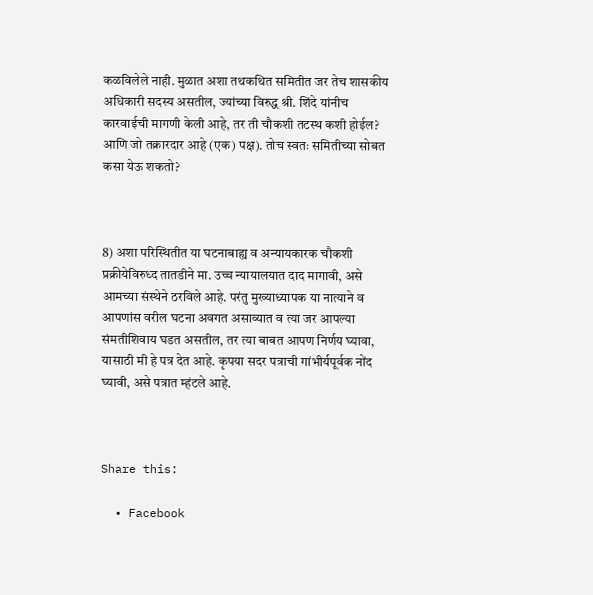कळविलेले नाही. मुळात अशा तथकथित समितीत जर तेच शासकीय अधिकारी सदस्य असतील, ज्यांच्या विरुद्ध श्री. शिंदे यांनीच कारवाईची मागणी केली आहे, तर ती चौकशी तटस्थ कशी होईल? आणि जो तक्रारदार आहे (एक) पक्ष). तोच स्वतः समितीच्या सोबत कसा येऊ शकतो?



8) अशा परिस्थितीत या घटनाबाह्य व अन्यायकारक चौकशी प्रक्रीयेविरुध्द तातडीने मा. उच्च न्यायालयात दाद मागावी, असे आमच्या संस्थेने ठरविले आहे. परंतु मुख्याध्यापक या नात्याने व आपणांस वरील घटना अवगत असाव्यात व त्या जर आपल्या संमतीशिवाय घडत असतील, तर त्या बाबत आपण निर्णय घ्यावा, यासाठी मी हे पत्र देत आहे. कृपया सदर पत्राची गांभीर्यपूर्वक नोंद घ्यावी, असे पत्रात म्हंटले आहे.



Share this:

  • Facebook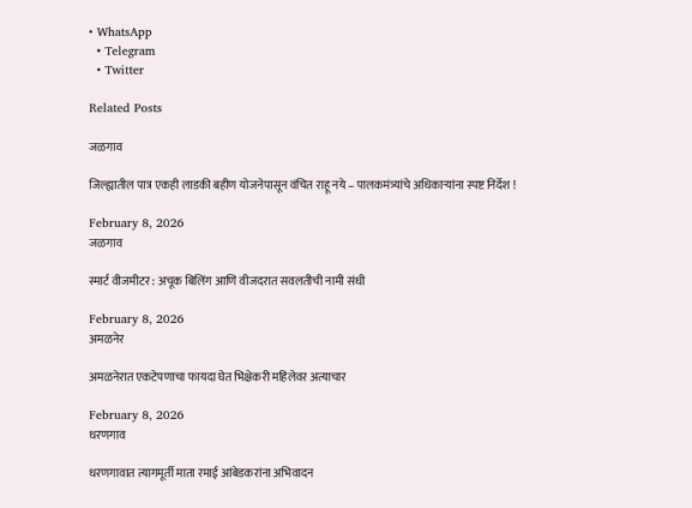• WhatsApp
  • Telegram
  • Twitter

Related Posts

जळगाव

जिल्ह्यातील पात्र एकही लाडकी बहीण योजनेपासून वंचित राहू नये – पालकमंत्र्यांचे अधिकाऱ्यांना स्पष्ट निर्देश !

February 8, 2026
जळगाव

स्मार्ट वीजमीटर : अचूक बिलिंग आणि वीजदरात सवलतीची नामी संधी

February 8, 2026
अमळनेर

अमळनेरात एकटेपणाचा फायदा घेत भिक्षेकरी महिलेवर अत्याचार

February 8, 2026
धरणगाव

धरणगावात त्यागमूर्ती माता रमाई आंबेडकरांना अभिवादन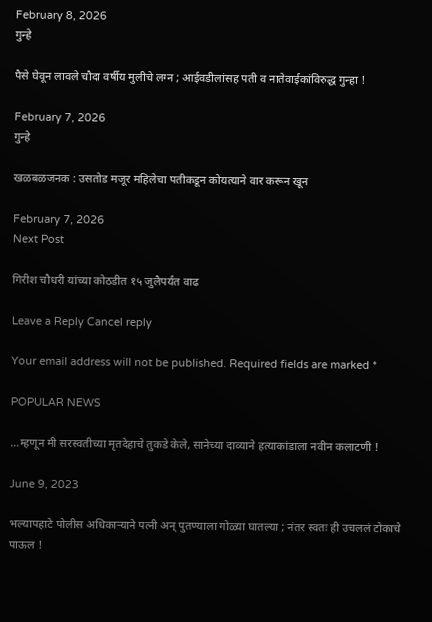February 8, 2026
गुन्हे

पैसे घेवून लावले चौदा वर्षीय मुलीचे लग्न ; आईवडीलांसह पती व नातेवाईकांविरुद्ध गुन्हा !

February 7, 2026
गुन्हे

खळबळजनक : उसतोड मजूर महिलेचा पतीकडून कोयत्याने वार करून खून

February 7, 2026
Next Post

गिरीश चौधरी यांच्या कोठडीत १५ जुलैपर्यंत वाढ

Leave a Reply Cancel reply

Your email address will not be published. Required fields are marked *

POPULAR NEWS

…म्हणून मी सरस्वतीच्या मृतदेहाचे तुकडे केले, सानेच्या दाव्याने हत्याकांडाला नवीन कलाटणी !

June 9, 2023

भल्यापहाटे पोलीस अधिकाऱ्याने पत्नी अन् पुतण्याला गोळ्या घातल्या ; नंतर स्वतः ही उचललं टोकाचे पाऊल !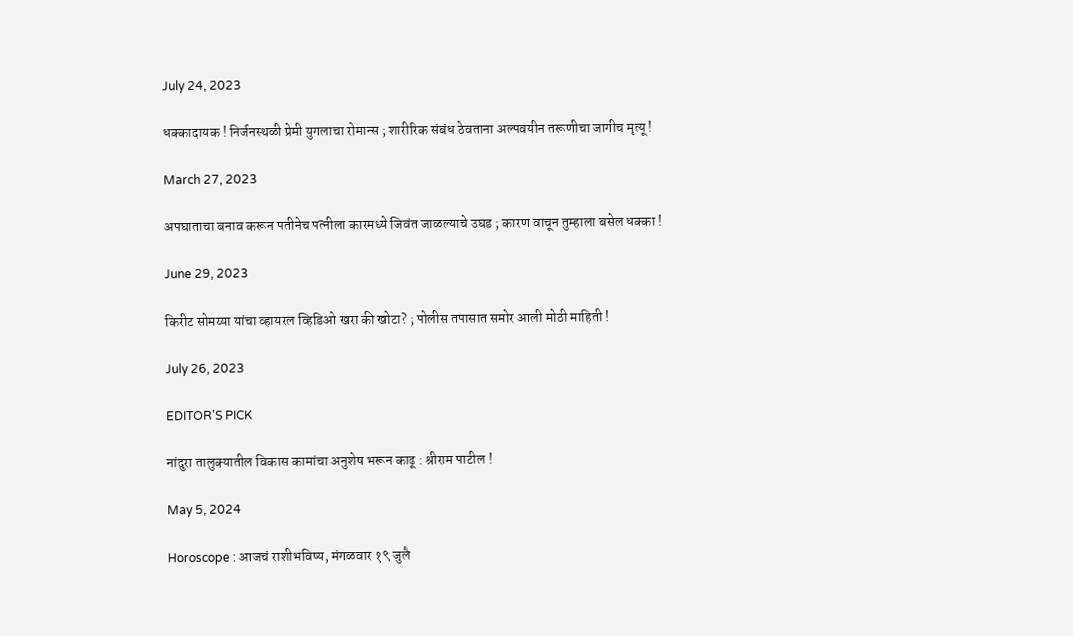July 24, 2023

धक्कादायक ! निर्जनस्थळी प्रेमी युगलाचा रोमान्स ; शारीरिक संबंध ठेवताना अल्पवयीन तरूणीचा जागीच मृत्यू !

March 27, 2023

अपघाताचा बनाव करून पतीनेच पत्नीला कारमध्ये जिवंत जाळल्याचे उघड ; कारण वाचून तुम्हाला बसेल धक्का !

June 29, 2023

किरीट सोमय्या यांचा व्हायरल व्हिडिओ खरा की खोटा? ; पोलीस तपासात समोर आली मोठी माहिती !

July 26, 2023

EDITOR'S PICK

नांदुरा तालुक्यातील विकास कामांचा अनुशेष भरून काढू : श्रीराम पाटील !

May 5, 2024

Horoscope : आजचं राशीभविष्य, मंगळवार १९ जुलै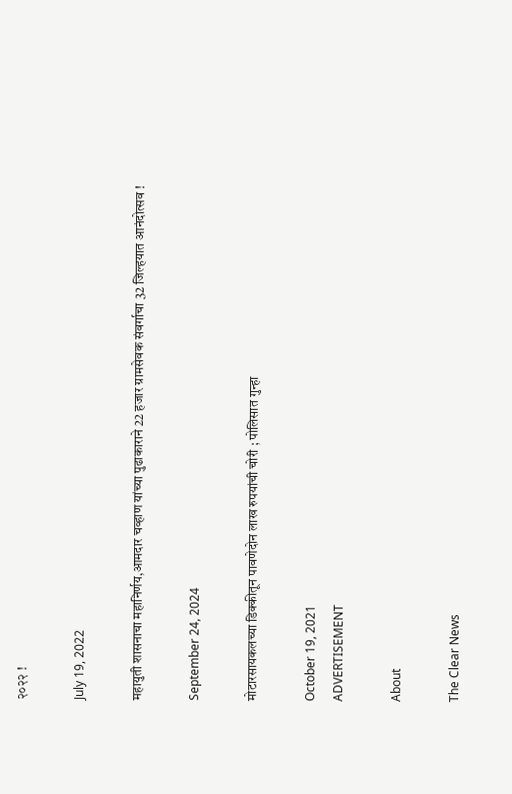२०२२ !

July 19, 2022

महायुती शासनाचा महानिर्णय,आमदार चव्हाण यांच्या पुढाकाराने 22 हजार ग्रामसेवक संवर्गाचा 32 जिल्हयात आनंदोत्सव !

September 24, 2024

मोटारसायकलच्या डिक्कीतून पावणेदोन लाख रुपयांची चोरी ; पोलिसात गुन्हा

October 19, 2021
ADVERTISEMENT

About

The Clear News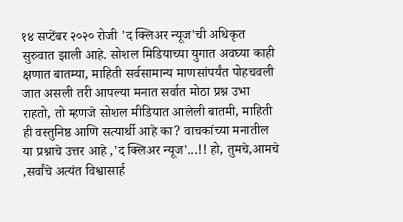१४ सप्टेंबर २०२० रोजी 'द क्लिअर न्यूज'ची अधिकृत सुरुवात झाली आहे. सोशल मिडियाच्या युगात अवघ्या काही क्षणात बातम्या, माहिती सर्वसामान्य माणसांपर्यंत पोहचवली जात असली तरी आपल्या मनात सर्वात मोठा प्रश्न उभा राहतो, तो म्हणजे सोशल मीडियात आलेली बातमी, माहिती ही वस्तुनिष्ठ आणि सत्यार्थी आहे का? वाचकांच्या मनातील या प्रश्नाचे उत्तर आहे ,'द क्लिअर न्यूज'...!! हो, तुमचे,आमचे ,सर्वांचे अत्यंत विश्वासार्ह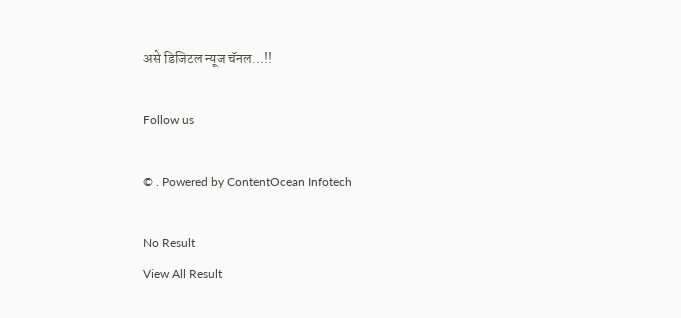असे डिजिटल न्यूज चॅनल...!!

Follow us

© . Powered by ContentOcean Infotech

No Result
View All Result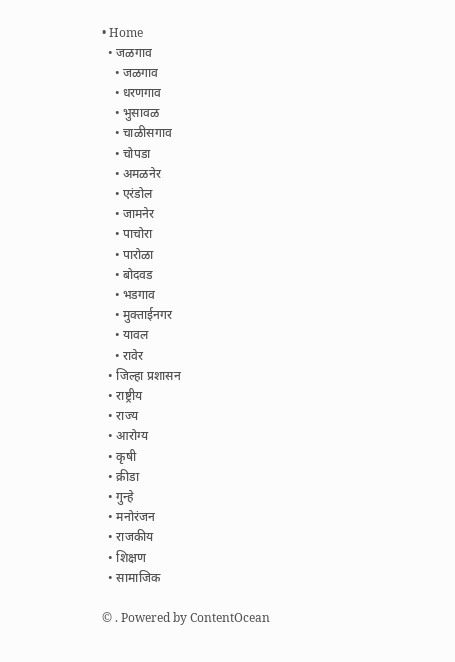• Home
  • जळगाव
    • जळगाव
    • धरणगाव
    • भुसावळ
    • चाळीसगाव
    • चोपडा
    • अमळनेर
    • एरंडोल
    • जामनेर
    • पाचोरा
    • पारोळा
    • बोदवड
    • भडगाव
    • मुक्ताईनगर
    • यावल
    • रावेर
  • जिल्हा प्रशासन
  • राष्ट्रीय
  • राज्य
  • आरोग्य
  • कृषी
  • क्रीडा
  • गुन्हे
  • मनोरंजन
  • राजकीय
  • शिक्षण
  • सामाजिक

© . Powered by ContentOcean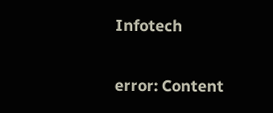Infotech

error: Content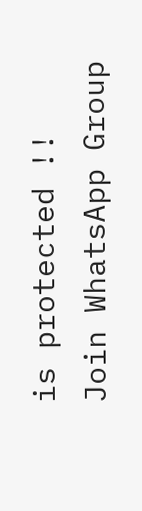is protected !!
Join WhatsApp Group